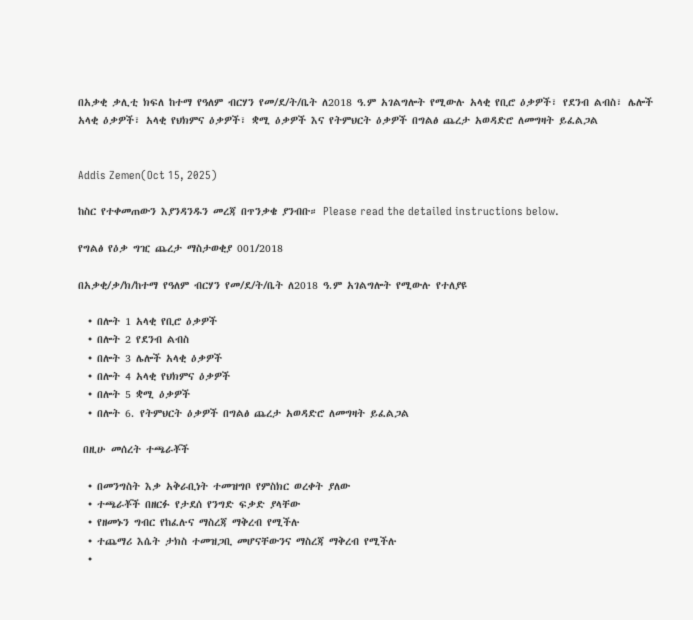በአቃቂ ቃሊቲ ክፍለ ከተማ የዓለም ብርሃን የመ/ደ/ት/ቤት ለ2018 ዓ.ም አገልግሎት የሚውሉ አላቂ የቢሮ ዕቃዎች፣ የደንብ ልብስ፣ ሌሎች አላቂ ዕቃዎች፣ አላቂ የህክምና ዕቃዎች፣ ቋሚ ዕቃዎች እና የትምህርት ዕቃዎች በግልፅ ጨረታ አወዳድሮ ለመግዛት ይፈልጋል


Addis Zemen(Oct 15, 2025)

ከስር የተቀመጠውን እያንዳንዱን መረጃ በጥንቃቄ ያንብቡ። Please read the detailed instructions below.

የግልፅ የዕቃ ግዢ ጨረታ ማስታወቂያ 001/2018

በአቃቂ/ቃ/ክ/ከተማ የዓለም ብርሃን የመ/ደ/ት/ቤት ለ2018 ዓ.ም አገልግሎት የሚውሉ የተለያዩ

  • በሎት 1 አላቂ የቢሮ ዕቃዎች
  • በሎት 2 የደንብ ልብስ
  • በሎት 3 ሌሎች አላቂ ዕቃዎች
  • በሎት 4 አላቂ የህክምና ዕቃዎች
  • በሎት 5 ቋሚ ዕቃዎች
  • በሎት 6. የትምህርት ዕቃዎች በግልፅ ጨረታ አወዳድሮ ለመግዛት ይፈልጋል

 በዚሁ መሰረት ተጫራቾች

  • በመንግስት እቃ አቅራቢነት ተመዝግቦ የምስክር ወረቀት ያለው
  • ተጫራቾች በዘርፉ የታደሰ የንግድ ፍቃድ ያላቸው
  • የዘመኑን ግብር የከፈሉና ማስረጃ ማቅረብ የሚችሉ
  • ተጨማሪ እሴት ታክስ ተመዝጋቢ መሆናቸውንና ማስረጃ ማቅረብ የሚችሉ
  •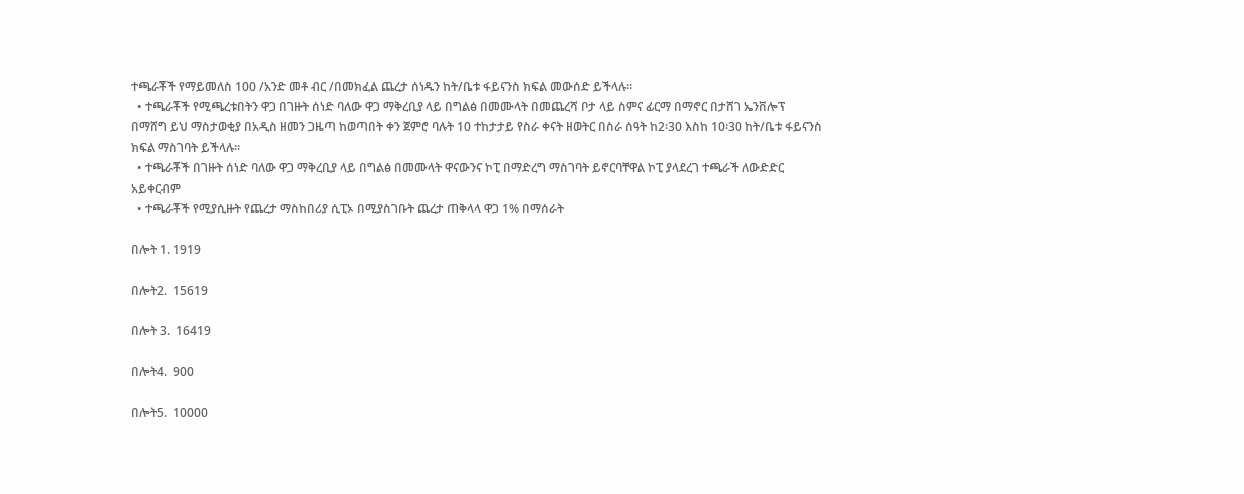ተጫራቾች የማይመለስ 100 /አንድ መቶ ብር /በመክፈል ጨረታ ሰነዱን ከት/ቤቱ ፋይናንስ ክፍል መውሰድ ይችላሉ፡፡
  • ተጫራቾች የሚጫረቱበትን ዋጋ በገዙት ሰነድ ባለው ዋጋ ማቅረቢያ ላይ በግልፅ በመሙላት በመጨረሻ ቦታ ላይ ስምና ፊርማ በማኖር በታሸገ ኤንቨሎፕ በማሸግ ይህ ማስታወቂያ በአዲስ ዘመን ጋዜጣ ከወጣበት ቀን ጀምሮ ባሉት 10 ተከታታይ የስራ ቀናት ዘወትር በስራ ሰዓት ከ2፡30 እስከ 10፡30 ከት/ቤቱ ፋይናንስ ክፍል ማስገባት ይችላሉ፡፡
  • ተጫራቾች በገዙት ሰነድ ባለው ዋጋ ማቅረቢያ ላይ በግልፅ በመሙላት ዋናውንና ኮፒ በማድረግ ማስገባት ይኖርባቸዋል ኮፒ ያላደረገ ተጫራች ለውድድር አይቀርብም
  • ተጫራቾች የሚያሲዙት የጨረታ ማስከበሪያ ሲፒኦ በሚያስገቡት ጨረታ ጠቅላላ ዋጋ 1% በማሰራት

በሎት 1. 1919

በሎት2.  15619

በሎት 3.  16419

በሎት4.  900

በሎት5.  10000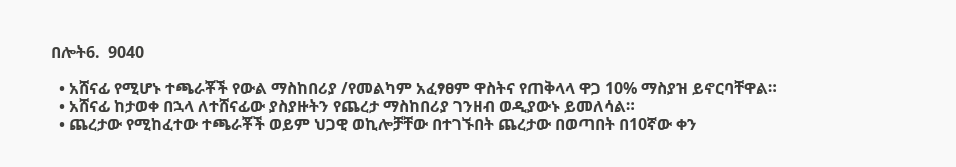በሎት6.  9040

  • አሸናፊ የሚሆኑ ተጫራቾች የውል ማስከበሪያ /የመልካም አፈፃፀም ዋስትና የጠቅላላ ዋጋ 10% ማስያዝ ይኖርባቸዋል።
  • አሸናፊ ከታወቀ በኋላ ለተሸናፊው ያስያዙትን የጨረታ ማስከበሪያ ገንዘብ ወዲያውኑ ይመለሳል።
  • ጨረታው የሚከፈተው ተጫራቾች ወይም ህጋዊ ወኪሎቻቸው በተገኙበት ጨረታው በወጣበት በ10ኛው ቀን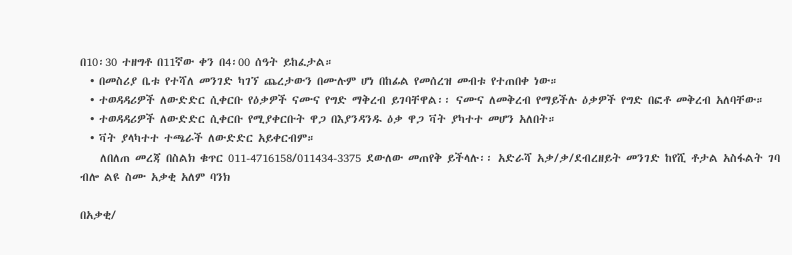በ10፡30 ተዘግቶ በ11ኛው ቀን በ4፡00 ሰዓት ይከፈታል።
  • በመስሪያ ቤቱ የተሻለ መንገድ ካገኘ ጨረታውን በሙሉም ሆነ በከፊል የመሰረዝ መብቱ የተጠበቀ ነው።
  • ተወዳዳሪዎች ለውድድር ሲቀርቡ የዕቃዎች ናሙና የግድ ማቅረብ ይገባቸዋል፡፡ ናሙና ለመቅረብ የማይችሉ ዕቃዎች የግድ በፎቶ መቅረብ አለባቸው።
  • ተወዳዳሪዎች ለውድድር ሲቀርቡ የሚያቀርቡት ዋጋ በእያንዳንዱ ዕቃ ዋጋ ቫት ያካተተ መሆን አለበት።
  • ቫት ያላካተተ ተጫራች ለውድድር አይቀርብም።
    ለበለጠ መረጃ በስልክ ቁጥር 011-4716158/011434-3375 ደውለው መጠየቅ ይችላሉ፡፡ አድራሻ አቃ/ቃ/ደብረዘይት መንገድ ከየሺ ቶታል አስፋልት ገባ ብሎ ልዩ ስሙ አቃቂ አለም ባንክ

በአቃቂ/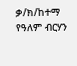ቃ/ክ/ከተማ የዓለም ብርሃን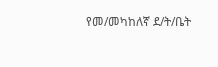የመ/መካከለኛ ደ/ት/ቤት